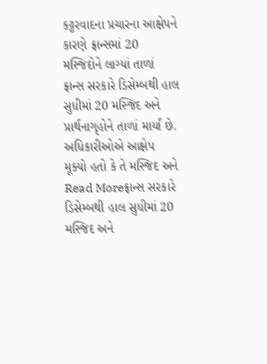કટ્ટરવાદના પ્રચારના આક્ષેપને કારણે ફ્રાન્સમાં 20 મસ્જિદોને લાગ્યાં તાળાં
ફ્રાન્સ સરકારે ડિસેમ્બથી હાલ સુધીમાં 20 મસ્જિદ અને પ્રાર્થનાગૃહોને તાળાં માર્યાં છે. અધિકારીઓએ આક્ષેપ મૂક્યો હતો કે તે મસ્જિદ અને
Read Moreફ્રાન્સ સરકારે ડિસેમ્બથી હાલ સુધીમાં 20 મસ્જિદ અને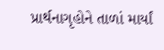પ્રાર્થનાગૃહોને તાળાં માર્યાં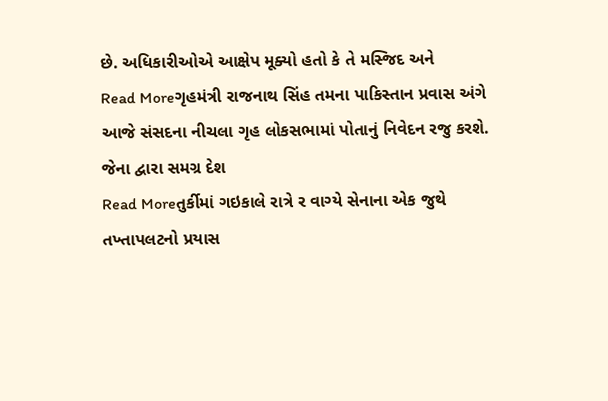છે. અધિકારીઓએ આક્ષેપ મૂક્યો હતો કે તે મસ્જિદ અને
Read Moreગૃહમંત્રી રાજનાથ સિંહ તમના પાકિસ્તાન પ્રવાસ અંગે આજે સંસદના નીચલા ગૃહ લોકસભામાં પોતાનું નિવેદન રજુ કરશે. જેના દ્વારા સમગ્ર દેશ
Read Moreતુર્કીમાં ગઇકાલે રાત્રે ર વાગ્યે સેનાના એક જુથે તખ્તાપલટનો પ્રયાસ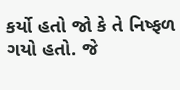કર્યો હતો જો કે તે નિષ્ફળ ગયો હતો. જે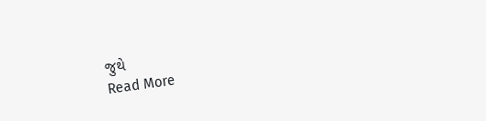જુથે
Read More